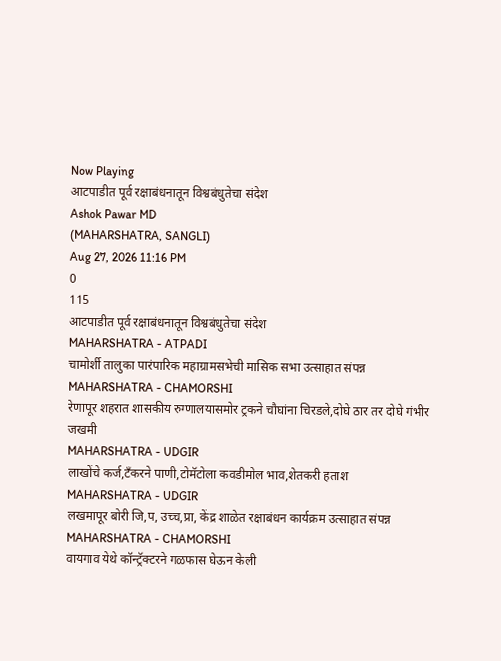Now Playing
आटपाडीत पूर्व रक्षाबंधनातून विश्वबंधुतेचा संदेश
Ashok Pawar MD
(MAHARSHATRA, SANGLI)
Aug 27, 2026 11:16 PM
0
115
आटपाडीत पूर्व रक्षाबंधनातून विश्वबंधुतेचा संदेश
MAHARSHATRA - ATPADI
चामोर्शी तालुका पारंपारिक महाग्रामसभेची मासिक सभा उत्साहात संपन्न
MAHARSHATRA - CHAMORSHI
रेणापूर शहरात शासकीय रुग्णालयासमोर ट्रकने चौघांना चिरडले,दोघे ठार तर दोघे गंभीर जखमी
MAHARSHATRA - UDGIR
लाखोंचे कर्ज,टँकरने पाणी,टोमॅटोला कवडीमोल भाव,शेतकरी हताश
MAHARSHATRA - UDGIR
लखमापूर बोरी जि,प, उच्च,प्रा, केंद्र शाळेत रक्षाबंधन कार्यक्रम उत्साहात संपन्न
MAHARSHATRA - CHAMORSHI
वायगाव येथे कॉन्ट्रॅक्टरने गळफास घेऊन केली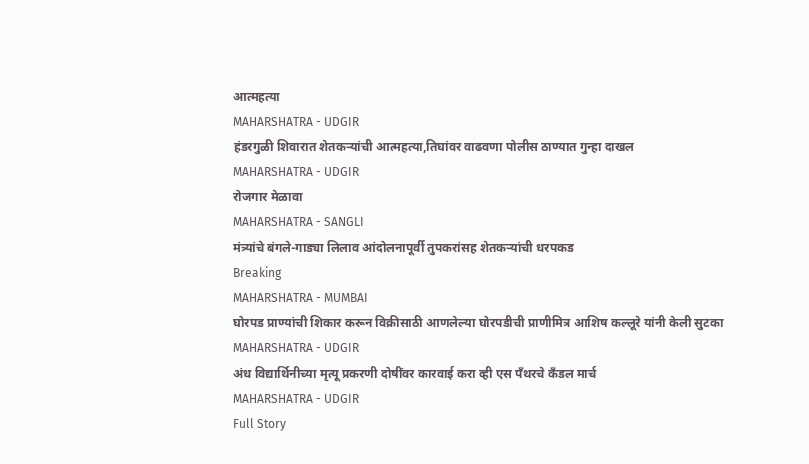आत्महत्या
MAHARSHATRA - UDGIR
हंडरगुळी शिवारात शेतकऱ्यांची आत्महत्या,तिघांवर वाढवणा पोलीस ठाण्यात गुन्हा दाखल
MAHARSHATRA - UDGIR
रोजगार मेळावा
MAHARSHATRA - SANGLI
मंत्र्यांचे बंगले-गाड्या लिलाव आंदोलनापूर्वी तुपकरांसह शेतकऱ्यांची धरपकड
Breaking
MAHARSHATRA - MUMBAI
घोरपड प्राण्यांची शिकार करून विक्रीसाठी आणलेल्या घोरपडीची प्राणीमित्र आशिष कल्लूरे यांनी केली सुटका
MAHARSHATRA - UDGIR
अंध विद्यार्थिनीच्या मृत्यू प्रकरणी दोषींवर कारवाई करा व्ही एस पँथरचे कँडल मार्च
MAHARSHATRA - UDGIR
Full Story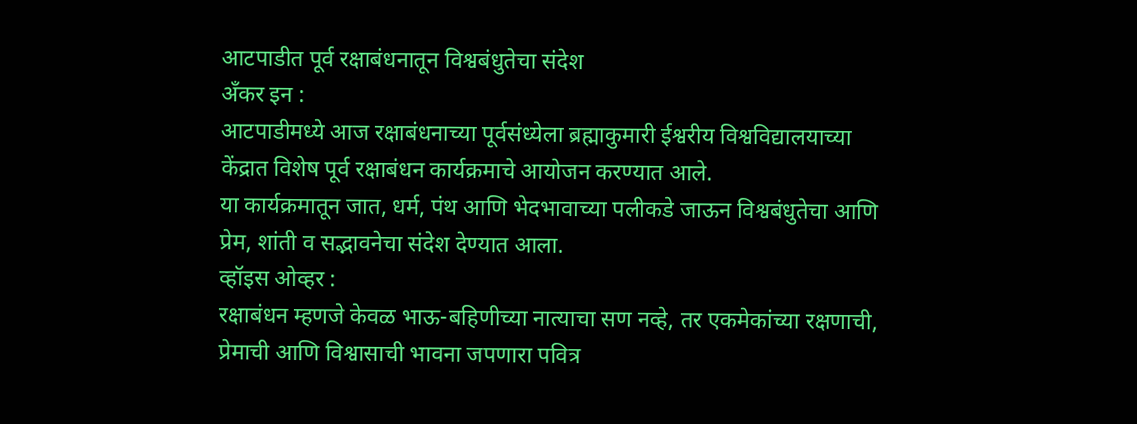आटपाडीत पूर्व रक्षाबंधनातून विश्वबंधुतेचा संदेश
अँकर इन :
आटपाडीमध्ये आज रक्षाबंधनाच्या पूर्वसंध्येला ब्रह्माकुमारी ईश्वरीय विश्वविद्यालयाच्या केंद्रात विशेष पूर्व रक्षाबंधन कार्यक्रमाचे आयोजन करण्यात आले.
या कार्यक्रमातून जात, धर्म, पंथ आणि भेदभावाच्या पलीकडे जाऊन विश्वबंधुतेचा आणि प्रेम, शांती व सद्भावनेचा संदेश देण्यात आला.
व्हॉइस ओव्हर :
रक्षाबंधन म्हणजे केवळ भाऊ-बहिणीच्या नात्याचा सण नव्हे, तर एकमेकांच्या रक्षणाची, प्रेमाची आणि विश्वासाची भावना जपणारा पवित्र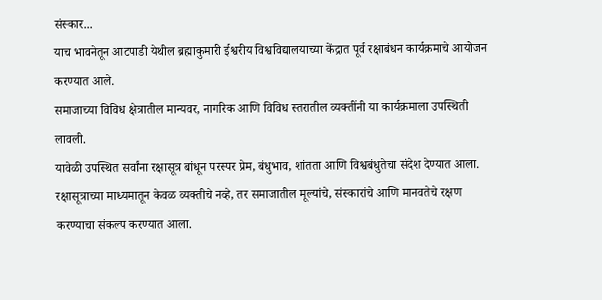संस्कार...
याच भावनेतून आटपाडी येथील ब्रह्माकुमारी ईश्वरीय विश्वविद्यालयाच्या केंद्रात पूर्व रक्षाबंधन कार्यक्रमाचे आयोजन करण्यात आले.
समाजाच्या विविध क्षेत्रातील मान्यवर, नागरिक आणि विविध स्तरातील व्यक्तींनी या कार्यक्रमाला उपस्थिती लावली.
यावेळी उपस्थित सर्वांना रक्षासूत्र बांधून परस्पर प्रेम, बंधुभाव, शांतता आणि विश्वबंधुतेचा संदेश देण्यात आला.
रक्षासूत्राच्या माध्यमातून केवळ व्यक्तीचे नव्हे, तर समाजातील मूल्यांचे, संस्कारांचे आणि मानवतेचे रक्षण करण्याचा संकल्प करण्यात आला.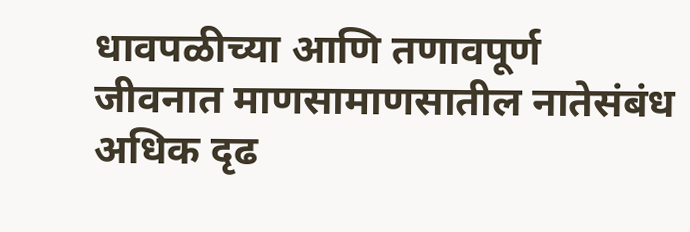धावपळीच्या आणि तणावपूर्ण जीवनात माणसामाणसातील नातेसंबंध अधिक दृढ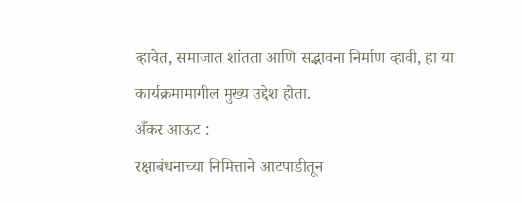व्हावेत, समाजात शांतता आणि सद्भावना निर्माण व्हावी, हा या कार्यक्रमामागील मुख्य उद्देश होता.
अँकर आऊट :
रक्षाबंधनाच्या निमित्ताने आटपाडीतून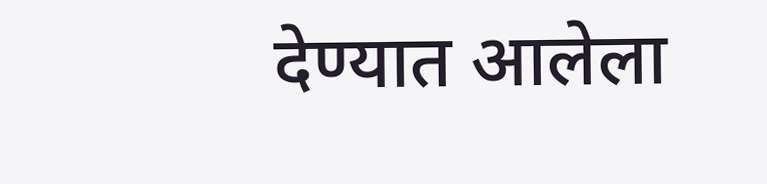देण्यात आलेला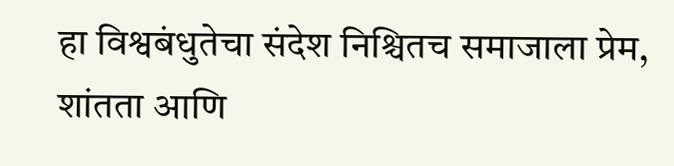हा विश्वबंधुतेचा संदेश निश्चितच समाजाला प्रेम, शांतता आणि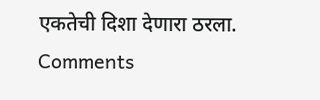एकतेची दिशा देणारा ठरला.
Comments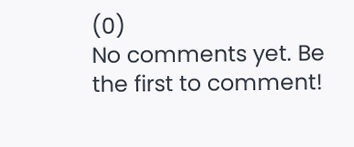(0)
No comments yet. Be the first to comment!